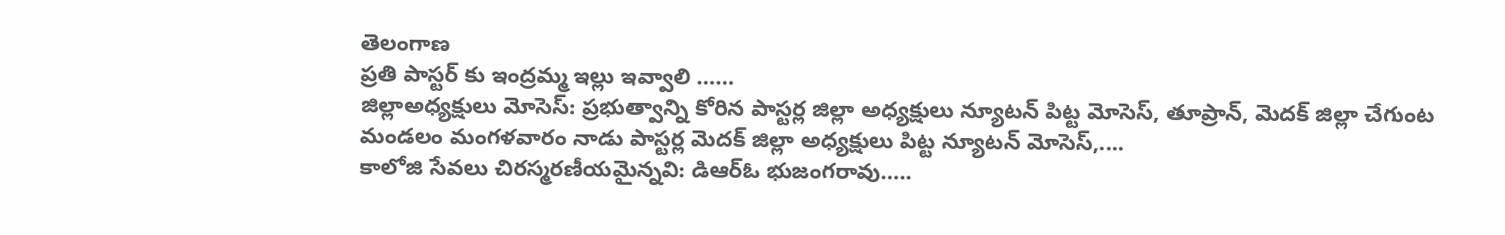తెలంగాణ
ప్రతి పాస్టర్ కు ఇంద్రమ్మ ఇల్లు ఇవ్వాలి ……
జిల్లాఅధ్యక్షులు మోసెస్: ప్రభుత్వాన్ని కోరిన పాస్టర్ల జిల్లా అధ్యక్షులు న్యూటన్ పిట్ట మోసెస్, తూప్రాన్, మెదక్ జిల్లా చేగుంట మండలం మంగళవారం నాడు పాస్టర్ల మెదక్ జిల్లా అధ్యక్షులు పిట్ట న్యూటన్ మోసెస్,....
కాలోజి సేవలు చిరస్మరణీయమైన్నవి: డిఆర్ఓ భుజంగరావు…..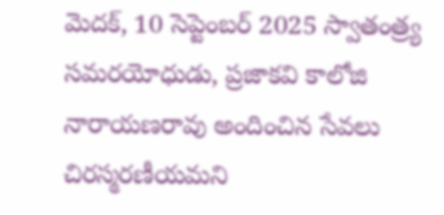మెదక్, 10 సెప్టెంబర్ 2025 స్వాతంత్ర్య సమరయోధుడు, ప్రజాకవి కాలోజి నారాయణరావు అందించిన సేవలు చిరస్మరణీయమని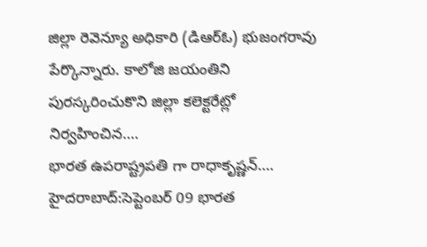జిల్లా రెవెన్యూ అధికారి (డిఆర్ఓ) భుజంగరావు పేర్కొన్నారు. కాలోజి జయంతిని పురస్కరించుకొని జిల్లా కలెక్టరేట్లో నిర్వహించిన....
భారత ఉపరాష్ట్రపతి గా రాధాకృష్ణన్….
హైదరాబాద్:సెప్టెంబర్ 09 భారత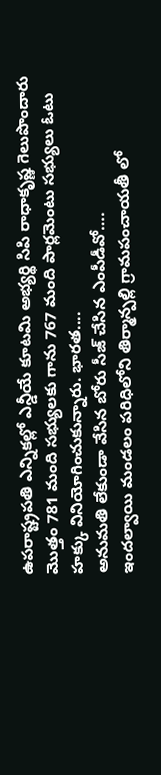ఉపరాష్ట్రపతి ఎన్నికల్లో ఎన్డీయే కూటమి అభ్యర్థి సిపి రాధాకృష్ణ గెలుపొందారు మొత్తం 781 మంది సభ్యులకు గాను 767 మంది పార్లమెంటు సభ్యులు ఓటు హక్కు వినియోగించుకున్నారు. భారత....
అనుమతి లేకుండా వేసిన బోరు సీజ్ చేసిన ఎంపీడీవో….
ఇందల్వాయి మండలం పరిధిలోని తిర్మాన్పల్లి గ్రామపంచాయతీ లో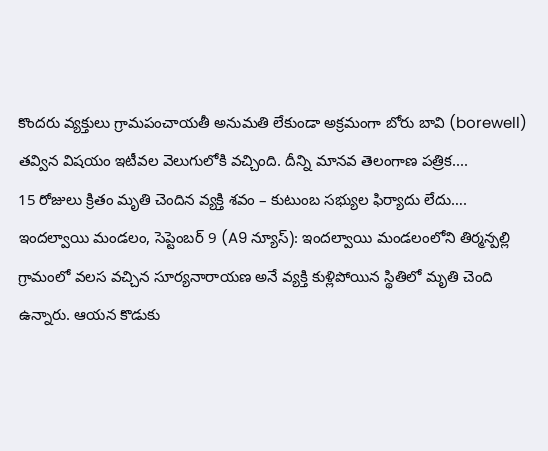కొందరు వ్యక్తులు గ్రామపంచాయతీ అనుమతి లేకుండా అక్రమంగా బోరు బావి (borewell) తవ్విన విషయం ఇటీవల వెలుగులోకి వచ్చింది. దీన్ని మానవ తెలంగాణ పత్రిక....
15 రోజులు క్రితం మృతి చెందిన వ్యక్తి శవం – కుటుంబ సభ్యుల ఫిర్యాదు లేదు….
ఇందల్వాయి మండలం, సెప్టెంబర్ 9 (A9 న్యూస్): ఇందల్వాయి మండలంలోని తిర్మన్పల్లి గ్రామంలో వలస వచ్చిన సూర్యనారాయణ అనే వ్యక్తి కుళ్లిపోయిన స్థితిలో మృతి చెంది ఉన్నారు. ఆయన కొడుకు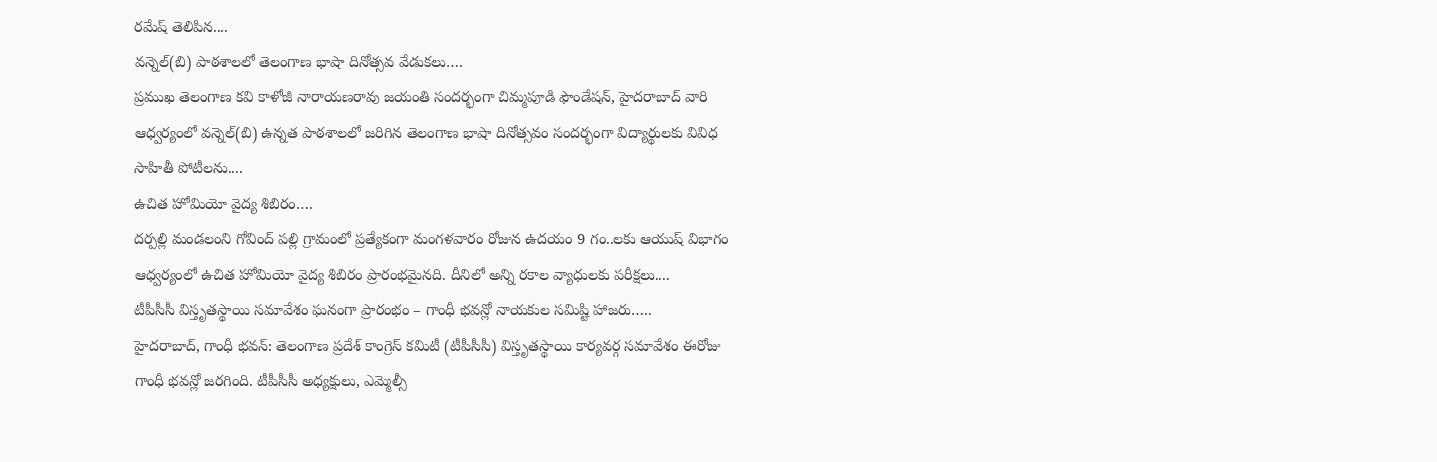రమేష్ తెలిపిన....
వన్నెల్(బి) పాఠశాలలో తెలంగాణ భాషా దినోత్సవ వేడుకలు….
ప్రముఖ తెలంగాణ కవి కాళోజీ నారాయణరావు జయంతి సందర్భంగా చిమ్మపూడి ఫౌండేషన్, హైదరాబాద్ వారి ఆధ్వర్యంలో వన్నెల్(బి) ఉన్నత పాఠశాలలో జరిగిన తెలంగాణ భాషా దినోత్సవం సందర్భంగా విద్యార్థులకు వివిధ సాహితీ పోటీలను....
ఉచిత హోమియో వైద్య శిబిరం….
దర్పల్లి మండలంని గోవింద్ పల్లి గ్రామంలో ప్రత్యేకంగా మంగళవారం రోజున ఉదయం 9 గం..లకు ఆయుష్ విభాగం ఆధ్వర్యంలో ఉచిత హోమియో వైద్య శిబిరం ప్రారంభమైనది. దీనిలో అన్ని రకాల వ్యాధులకు పరీక్షలు....
టీపీసీసీ విస్తృతస్థాయి సమావేశం ఘనంగా ప్రారంభం – గాంధీ భవన్లో నాయకుల సమిష్టి హాజరు…..
హైదరాబాద్, గాంధీ భవన్: తెలంగాణ ప్రదేశ్ కాంగ్రెస్ కమిటీ (టీపీసీసీ) విస్తృతస్థాయి కార్యవర్గ సమావేశం ఈరోజు గాంధీ భవన్లో జరగింది. టీపీసీసీ అధ్యక్షులు, ఎమ్మెల్సీ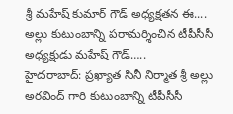శ్రీ మహేష్ కుమార్ గౌడ్ అధ్యక్షతన ఈ....
అల్లు కుటుంబాన్ని పరామర్శించిన టీపీసీసీ అధ్యక్షుడు మహేష్ గౌడ్…..
హైదరాబాద్: ప్రఖ్యాత సినీ నిర్మాత శ్రీ అల్లు అరవింద్ గారి కుటుంబాన్ని టీపీసీసీ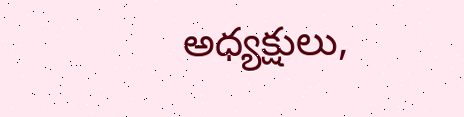అధ్యక్షులు,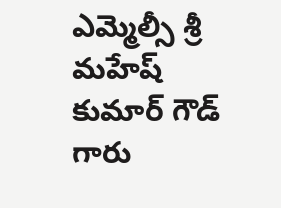ఎమ్మెల్సీ శ్రీ మహేష్ కుమార్ గౌడ్ గారు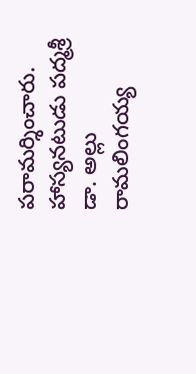పరామర్శించారు. హాస్యనటుడు పద్మశ్రీ డా. అల్లు రామలింగయ్య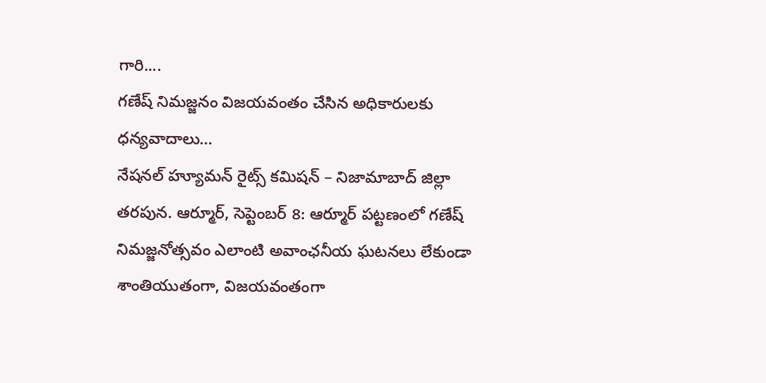గారి....
గణేష్ నిమజ్జనం విజయవంతం చేసిన అధికారులకు ధన్యవాదాలు…
నేషనల్ హ్యూమన్ రైట్స్ కమిషన్ – నిజామాబాద్ జిల్లా తరపున. ఆర్మూర్, సెప్టెంబర్ 8: ఆర్మూర్ పట్టణంలో గణేష్ నిమజ్జనోత్సవం ఎలాంటి అవాంఛనీయ ఘటనలు లేకుండా శాంతియుతంగా, విజయవంతంగా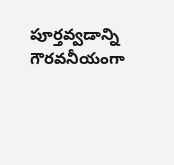పూర్తవ్వడాన్ని గౌరవనీయంగా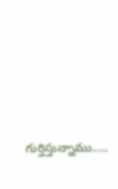గుర్తిస్తున్నాము.....